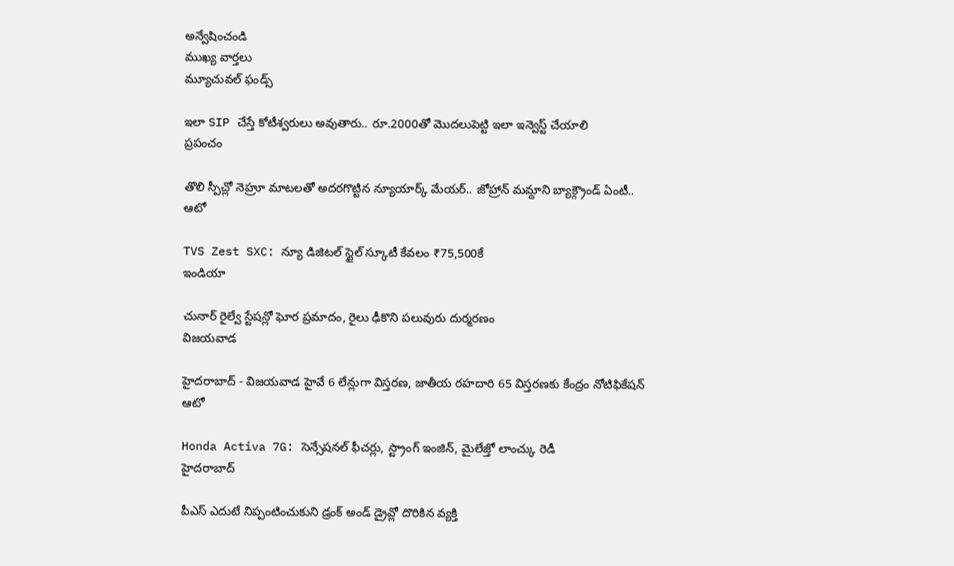అన్వేషించండి
ముఖ్య వార్తలు
మ్యూచువల్ ఫండ్స్

ఇలా SIP చేస్తే కోటీశ్వరులు అవుతారు.. రూ.2000తో మొదలుపెట్టి ఇలా ఇన్వెస్ట్ చేయాలి
ప్రపంచం

తొలి స్పీచ్లో నెహ్రూ మాటలతో అదరగొట్టిన న్యూయార్క్ మేయర్.. జోహ్రాన్ మమ్దాని బ్యాక్గ్రౌండ్ ఏంటీ..
ఆటో

TVS Zest SXC: న్యూ డిజిటల్ స్టైల్ స్కూటీ కేవలం ₹75,500కే
ఇండియా

చునార్ రైల్వే స్టేషన్లో ఘోర ప్రమాదం, రైలు ఢీకొని పలువురు దుర్మరణం
విజయవాడ

హైదరాబాద్ - విజయవాడ హైవే 6 లేన్లుగా విస్తరణ, జాతీయ రహదారి 65 విస్తరణకు కేంద్రం నోటిఫికేషన్
ఆటో

Honda Activa 7G: సెన్సేషనల్ ఫీచర్లు, స్ట్రాంగ్ ఇంజిన్, మైలేజ్తో లాంచ్కు రెడీ
హైదరాబాద్

పీఎస్ ఎదుటే నిప్పంటించుకుని డ్రంక్ అండ్ డ్రైవ్లో దొరికిన వ్యక్తి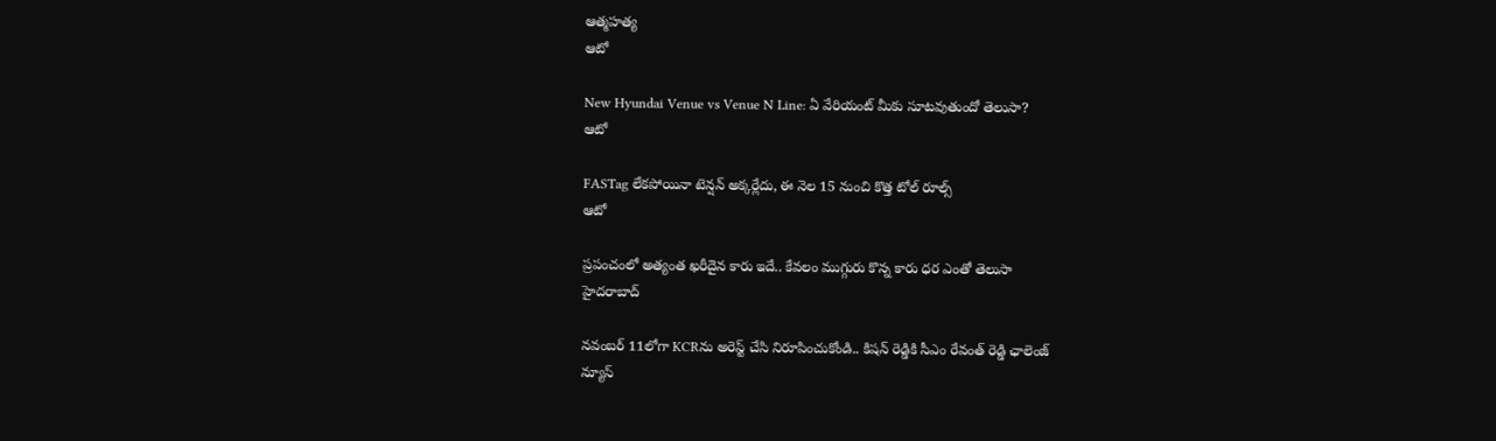ఆత్మహత్య
ఆటో

New Hyundai Venue vs Venue N Line: ఏ వేరియంట్ మీకు సూటవుతుందో తెలుసా?
ఆటో

FASTag లేకపోయినా టెన్షన్ అక్కర్లేదు, ఈ నెల 15 నుంచి కొత్త టోల్ రూల్స్
ఆటో

ప్రపంచంలో అత్యంత ఖరీదైన కారు ఇదే.. కేవలం ముగ్గురు కొన్న కారు ధర ఎంతో తెలుసా
హైదరాబాద్

నవంబర్ 11లోగా KCRను అరెస్ట్ చేసి నిరూపించుకోండి.. కిషన్ రెడ్డికి సీఎం రేవంత్ రెడ్డి ఛాలెంజ్
న్యూస్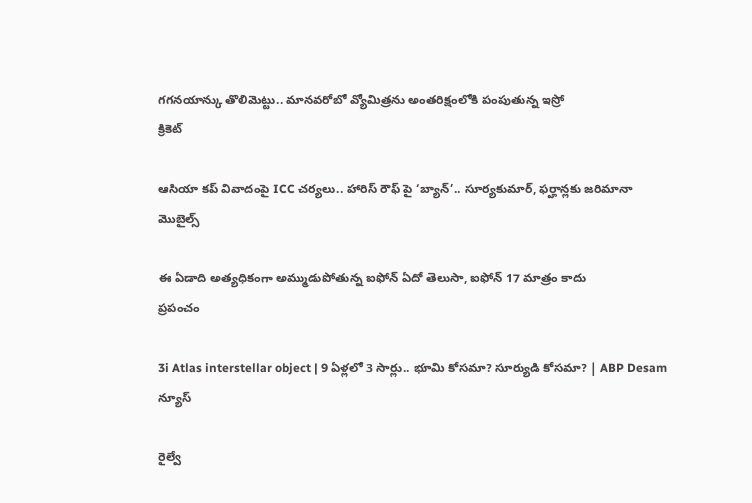గగనయాన్కు తొలిమెట్టు.. మానవరోబో వ్యోమిత్రను అంతరిక్షంలోకి పంపుతున్న ఇస్రో
క్రికెట్

ఆసియా కప్ వివాదంపై ICC చర్యలు.. హారిస్ రౌఫ్ పై ‘బ్యాన్’.. సూర్యకుమార్, ఫర్హాన్లకు జరిమానా
మొబైల్స్

ఈ ఏడాది అత్యధికంగా అమ్ముడుపోతున్న ఐఫోన్ ఏదో తెలుసా, ఐఫోన్ 17 మాత్రం కాదు
ప్రపంచం

3i Atlas interstellar object | 9 ఏళ్లలో 3 సార్లు.. భూమి కోసమా? సూర్యుడి కోసమా? | ABP Desam
న్యూస్

రైల్వే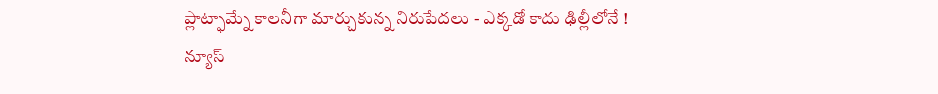ప్లాట్ఫామ్నే కాలనీగా మార్చుకున్న నిరుపేదలు - ఎక్కడో కాదు ఢిల్లీలోనే !
న్యూస్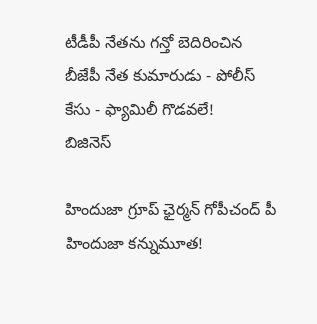టీడీపీ నేతను గన్తో బెదిరించిన బీజేపీ నేత కుమారుడు - పోలీస్ కేసు - ఫ్యామిలీ గొడవలే!
బిజినెస్

హిందుజా గ్రూప్ ఛైర్మన్ గోపీచంద్ పీ హిందుజా కన్నుమూత!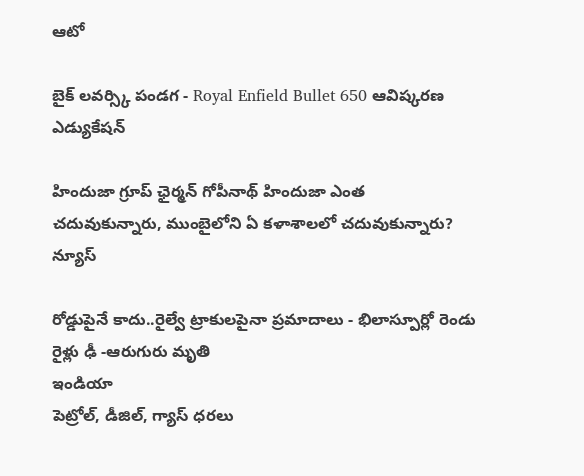ఆటో

బైక్ లవర్స్కి పండగ - Royal Enfield Bullet 650 ఆవిష్కరణ
ఎడ్యుకేషన్

హిందుజా గ్రూప్ ఛైర్మన్ గోపీనాథ్ హిందుజా ఎంత చదువుకున్నారు, ముంబైలోని ఏ కళాశాలలో చదువుకున్నారు?
న్యూస్

రోడ్డుపైనే కాదు..రైల్వే ట్రాకులపైనా ప్రమాదాలు - భిలాస్పూర్లో రెండు రైళ్లు ఢీ -ఆరుగురు మృతి
ఇండియా
పెట్రోల్, డీజిల్, గ్యాస్ ధరలు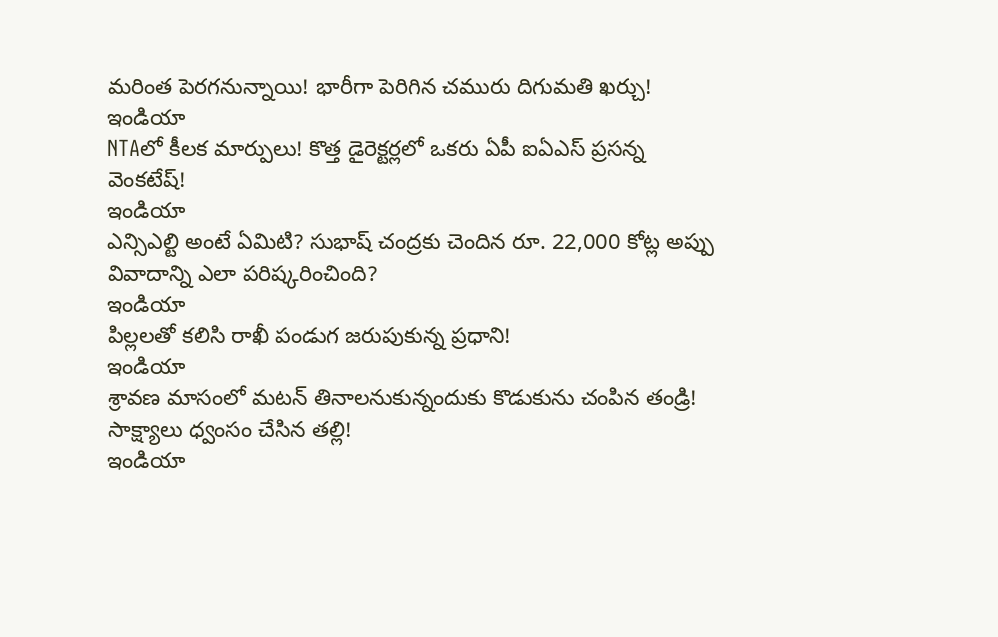మరింత పెరగనున్నాయి! భారీగా పెరిగిన చమురు దిగుమతి ఖర్చు!
ఇండియా
NTAలో కీలక మార్పులు! కొత్త డైరెక్టర్లలో ఒకరు ఏపీ ఐఏఎస్ ప్రసన్న వెంకటేష్!
ఇండియా
ఎన్సిఎల్టి అంటే ఏమిటి? సుభాష్ చంద్రకు చెందిన రూ. 22,000 కోట్ల అప్పు వివాదాన్ని ఎలా పరిష్కరించింది?
ఇండియా
పిల్లలతో కలిసి రాఖీ పండుగ జరుపుకున్న ప్రధాని!
ఇండియా
శ్రావణ మాసంలో మటన్ తినాలనుకున్నందుకు కొడుకును చంపిన తండ్రి! సాక్ష్యాలు ధ్వంసం చేసిన తల్లి!
ఇండియా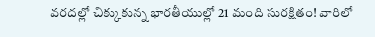వరదల్లో చిక్కుకున్న భారతీయుల్లో 21 మంది సురక్షితం! వారిలో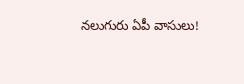నలుగురు ఏపీ వాసులు!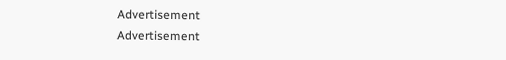Advertisement
Advertisement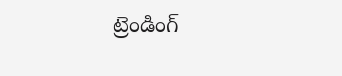ట్రెండింగ్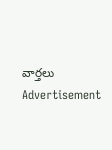వార్తలు
Advertisement